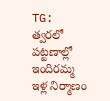TG: త్వరలో పట్టణాల్లో ఇందిరమ్మ ఇళ్ల నిర్మాణం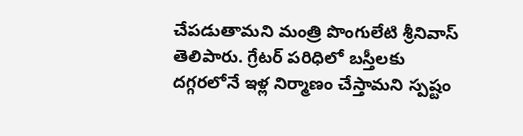చేపడుతామని మంత్రి పొంగులేటి శ్రీనివాస్ తెలిపారు. గ్రేటర్ పరిధిలో బస్తీలకు దగ్గరలోనే ఇళ్ల నిర్మాణం చేస్తామని స్పష్టం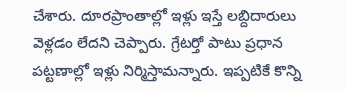చేశారు. దూరప్రాంతాల్లో ఇళ్లు ఇస్తే లబ్దిదారులు వెళ్లడం లేదని చెప్పారు. గ్రేటర్తో పాటు ప్రధాన పట్టణాల్లో ఇళ్లు నిర్మిస్తామన్నారు. ఇప్పటికే కొన్ని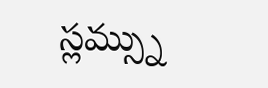స్లమ్స్ను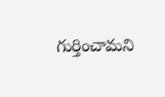గుర్తించామని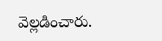వెల్లడించారు.